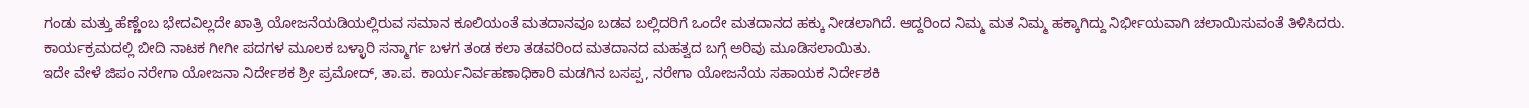ಗಂಡು ಮತ್ತು ಹೆಣ್ಣೆಂಬ ಭೇದವಿಲ್ಲದೇ ಖಾತ್ರಿ ಯೋಜನೆಯಡಿಯಲ್ಲಿರುವ ಸಮಾನ ಕೂಲಿಯಂತೆ ಮತದಾನವೂ ಬಡವ ಬಲ್ಲಿದರಿಗೆ ಒಂದೇ ಮತದಾನದ ಹಕ್ಕು ನೀಡಲಾಗಿದೆ. ಆದ್ದರಿಂದ ನಿಮ್ಮ ಮತ ನಿಮ್ಮ ಹಕ್ಕಾಗಿದ್ದು ನಿರ್ಭೀಯವಾಗಿ ಚಲಾಯಿಸುವಂತೆ ತಿಳಿಸಿದರು.
ಕಾರ್ಯಕ್ರಮದಲ್ಲಿ ಬೀದಿ ನಾಟಕ ಗೀಗೀ ಪದಗಳ ಮೂಲಕ ಬಳ್ಳಾರಿ ಸನ್ಮಾರ್ಗ ಬಳಗ ತಂಡ ಕಲಾ ತಡವರಿಂದ ಮತದಾನದ ಮಹತ್ವದ ಬಗ್ಗೆ ಅರಿವು ಮೂಡಿಸಲಾಯಿತು.
ಇದೇ ವೇಳೆ ಜಿಪಂ ನರೇಗಾ ಯೋಜನಾ ನಿರ್ದೇಶಕ ಶ್ರೀ ಪ್ರಮೋದ್, ತಾ.ಪ. ಕಾರ್ಯನಿರ್ವಹಣಾಧಿಕಾರಿ ಮಡಗಿನ ಬಸಪ್ಪ, ನರೇಗಾ ಯೋಜನೆಯ ಸಹಾಯಕ ನಿರ್ದೇಶಕಿ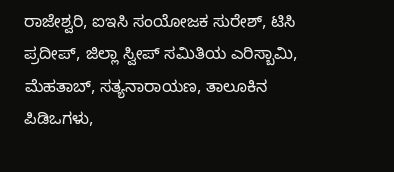ರಾಜೇಶ್ವರಿ, ಐಇಸಿ ಸಂಯೋಜಕ ಸುರೇಶ್, ಟಿಸಿ ಪ್ರದೀಪ್, ಜಿಲ್ಲಾ ಸ್ವೀಪ್ ಸಮಿತಿಯ ಎರಿಸ್ಬಾಮಿ, ಮೆಹತಾಬ್, ಸತ್ಯನಾರಾಯಣ, ತಾಲೂಕಿನ ಪಿಡಿಒಗಳು,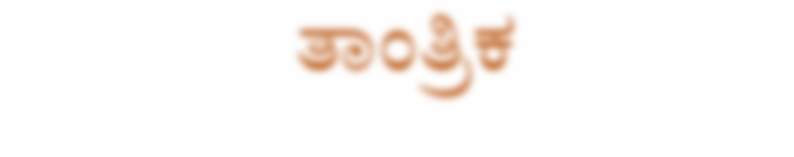ತಾಂತ್ರಿಕ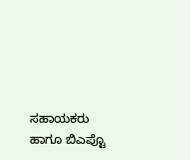ಸಹಾಯಕರು ಹಾಗೂ ಬಿಎಪ್ಟೊ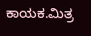ಕಾಯಕ.ಮಿತ್ರ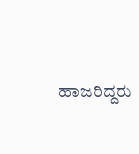ಹಾಜರಿದ್ದರು